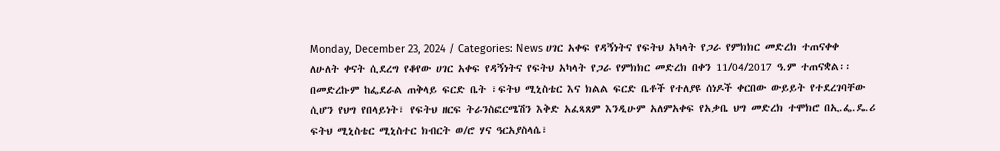Monday, December 23, 2024 / Categories: News ሀገር አቀፍ የዳኝነትና የፍትህ አካላት የጋራ የምክክር መድረክ ተጠናቀቀ ለሁለት ቀናት ሲደረግ የቆየው ሀገር አቀፍ የዳኝነትና የፍትህ አካላት የጋራ የምክክር መድረክ በቀን 11/04/2017 ዓ.ም ተጠናቋል፡፡ በመድረኩም ከፌደራል ጠቅላይ ፍርድ ቤት ፣ፍትህ ሚኒስቴር እና ክልል ፍርድ ቤቶች የተለያዩ ሰነዶች ቀርበው ውይይት የተደረገባቸው ሲሆን የህግ የበላይነት፣ የፍትህ ዘርፍ ትራንስፎርሜሽን እቅድ አፈጻጸም እንዲሁም አለምአቀፍ የአቃቤ ህግ መድረክ ተሞክሮ በኢ.ፌ.ዴ.ሪ ፍትህ ሚኒስቴር ሚኒስተር ክብርት ወ/ሮ ሃና ዓርአያስላሴ፣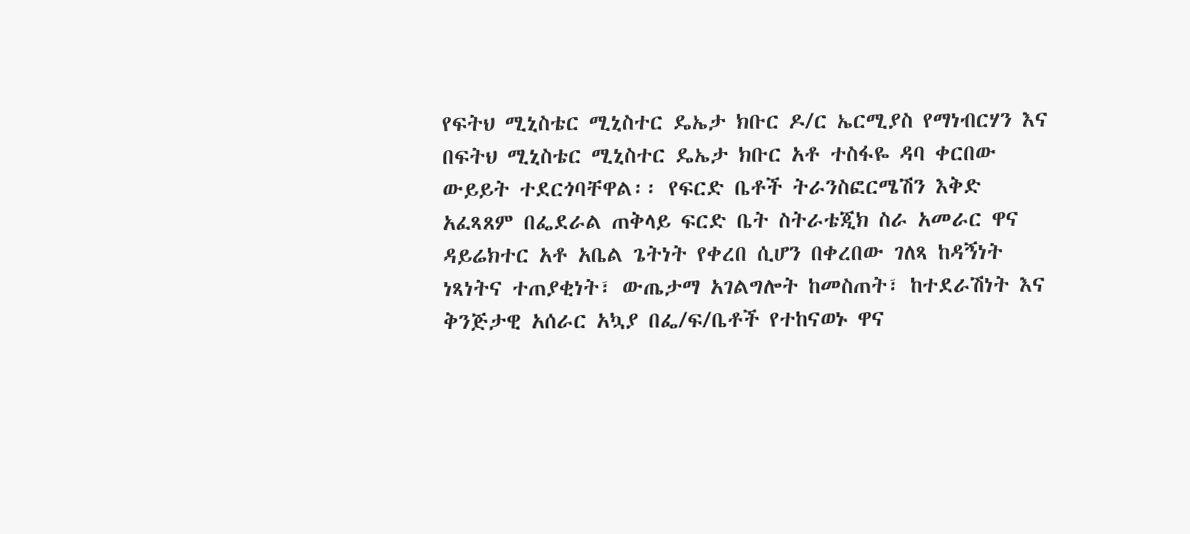የፍትህ ሚኒስቴር ሚኒስተር ዴኤታ ክቡር ዶ/ር ኤርሚያስ የማነብርሃን እና በፍትህ ሚኒስቴር ሚኒስተር ዴኤታ ክቡር አቶ ተስፋዬ ዳባ ቀርበው ውይይት ተደርጎባቸዋል፡፡ የፍርድ ቤቶች ትራንስፎርሜሽን እቅድ አፈጻጸም በፌደራል ጠቅላይ ፍርድ ቤት ስትራቴጂክ ስራ አመራር ዋና ዳይሬክተር አቶ አቤል ጌትነት የቀረበ ሲሆን በቀረበው ገለጻ ከዳኝነት ነጻነትና ተጠያቂነት፣ ውጤታማ አገልግሎት ከመስጠት፣ ከተደራሽነት እና ቅንጅታዊ አሰራር አኳያ በፌ/ፍ/ቤቶች የተከናወኑ ዋና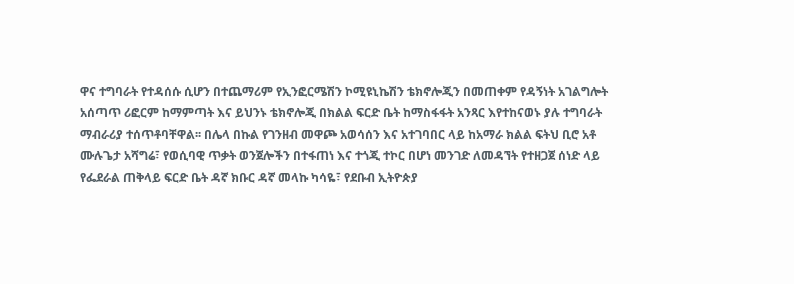ዋና ተግባራት የተዳሰሱ ሲሆን በተጨማሪም የኢንፎርሜሽን ኮሚዩኒኬሽን ቴክኖሎጂን በመጠቀም የዳኝነት አገልግሎት አሰጣጥ ሪፎርም ከማምጣት እና ይህንኑ ቴክኖሎጂ በክልል ፍርድ ቤት ከማስፋፋት አንጻር እየተከናወኑ ያሉ ተግባራት ማብራሪያ ተሰጥቶባቸዋል፡፡ በሌላ በኩል የገንዘብ መዋጮ አወሳሰን እና አተገባበር ላይ ከአማራ ክልል ፍትህ ቢሮ አቶ ሙሉጌታ አሻግሬ፣ የወሲባዊ ጥቃት ወንጀሎችን በተፋጠነ እና ተጎጂ ተኮር በሆነ መንገድ ለመዳኘት የተዘጋጀ ሰነድ ላይ የፌደራል ጠቅላይ ፍርድ ቤት ዳኛ ክቡር ዳኛ መላኩ ካሳዬ፣ የደቡብ ኢትዮጵያ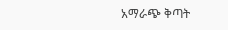አማራጭ ቅጣት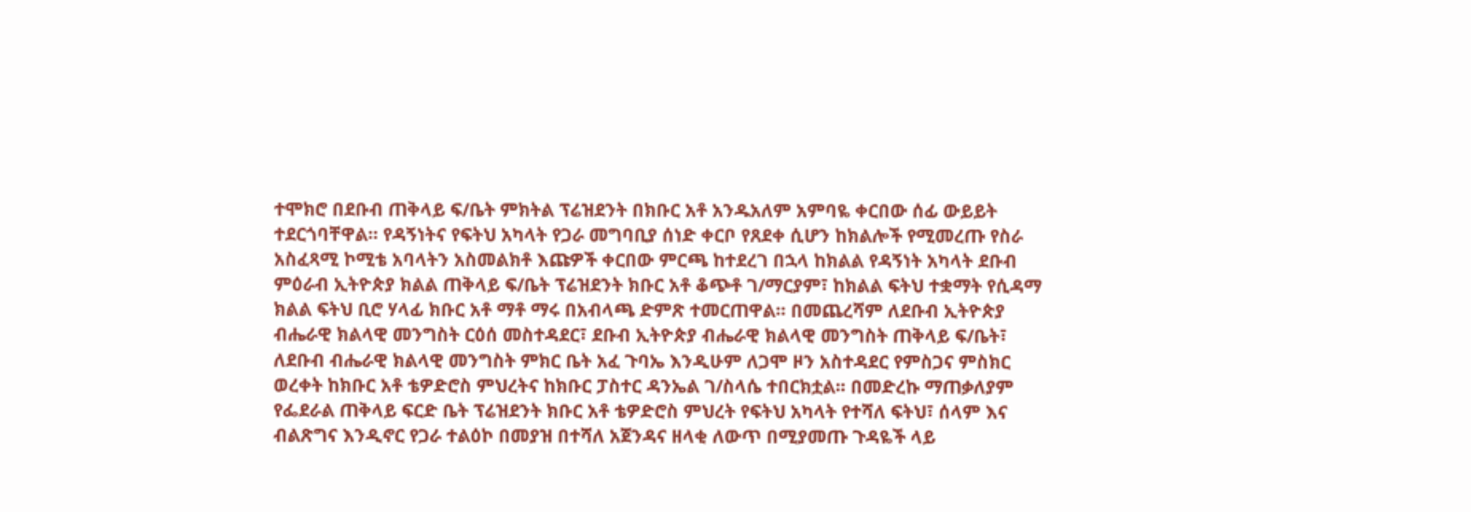ተሞክሮ በደቡብ ጠቅላይ ፍ/ቤት ምክትል ፕሬዝደንት በክቡር አቶ አንዱአለም አምባዬ ቀርበው ሰፊ ውይይት ተደርጎባቸዋል፡፡ የዳኝነትና የፍትህ አካላት የጋራ መግባቢያ ሰነድ ቀርቦ የጸደቀ ሲሆን ከክልሎች የሚመረጡ የስራ አስፈጻሚ ኮሚቴ አባላትን አስመልክቶ እጩዎች ቀርበው ምርጫ ከተደረገ በኋላ ከክልል የዳኝነት አካላት ደቡብ ምዕራብ ኢትዮጵያ ክልል ጠቅላይ ፍ/ቤት ፕሬዝደንት ክቡር አቶ ቆጭቶ ገ/ማርያም፣ ከክልል ፍትህ ተቋማት የሲዳማ ክልል ፍትህ ቢሮ ሃላፊ ክቡር አቶ ማቶ ማሩ በአብላጫ ድምጽ ተመርጠዋል፡፡ በመጨረሻም ለደቡብ ኢትዮጵያ ብሔራዊ ክልላዊ መንግስት ርዕሰ መስተዳደር፣ ደቡብ ኢትዮጵያ ብሔራዊ ክልላዊ መንግስት ጠቅላይ ፍ/ቤት፣ ለደቡብ ብሔራዊ ክልላዊ መንግስት ምክር ቤት አፈ ጉባኤ እንዲሁም ለጋሞ ዞን አስተዳደር የምስጋና ምስክር ወረቀት ከክቡር አቶ ቴዎድሮስ ምህረትና ከክቡር ፓስተር ዳንኤል ገ/ስላሴ ተበርክቷል፡፡ በመድረኩ ማጠቃለያም የፌደራል ጠቅላይ ፍርድ ቤት ፕሬዝደንት ክቡር አቶ ቴዎድሮስ ምህረት የፍትህ አካላት የተሻለ ፍትህ፣ ሰላም እና ብልጽግና እንዲኖር የጋራ ተልዕኮ በመያዝ በተሻለ አጀንዳና ዘላቂ ለውጥ በሚያመጡ ጉዳዬች ላይ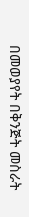በመወያየት በቅንጅት መስራት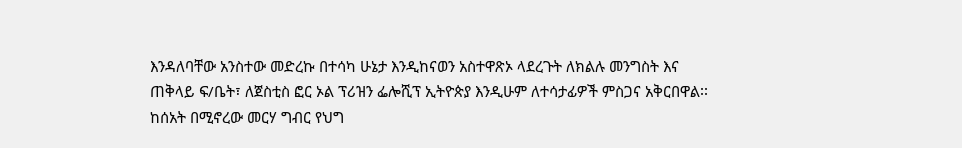እንዳለባቸው አንስተው መድረኩ በተሳካ ሁኔታ እንዲከናወን አስተዋጽኦ ላደረጉት ለክልሉ መንግስት እና ጠቅላይ ፍ/ቤት፣ ለጀስቲስ ፎር ኦል ፕሪዝን ፌሎሺፕ ኢትዮጵያ እንዲሁም ለተሳታፊዎች ምስጋና አቅርበዋል፡፡ ከሰአት በሚኖረው መርሃ ግብር የህግ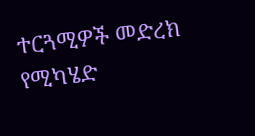ተርጓሚዎች መድረክ የሚካሄድ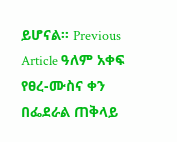ይሆናል፡፡ Previous Article ዓለም አቀፍ የፀረ-ሙስና ቀን በፌደራል ጠቅላይ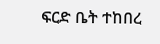ፍርድ ቤት ተከበረ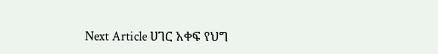Next Article ሀገር አቀፍ የህግ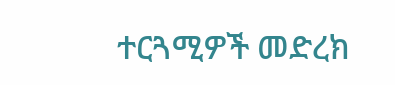ተርጓሚዎች መድረክ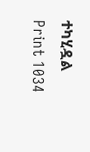ተካሂዷል Print 1034